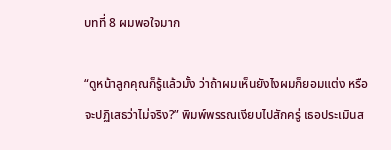บทที่ 8 ผมพอใจมาก

“ดูหน้าลูกคุณก็รู้แล้วมั้ง ว่าถ้าผมเห็นยังไงผมก็ยอมแต่ง หรือจะปฏิเสธว่าไม่จริง?” พิมพ์พรรณเงียบไปสักครู่ เธอประเมินส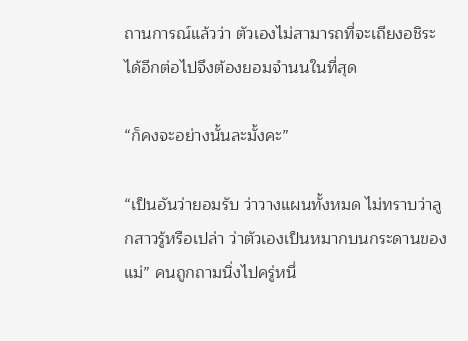ถานการณ์แล้วว่า ตัวเองไม่สามารถที่จะเถียงอชิระได้อีกต่อไปจึงต้องยอมจำนนในที่สุด

“ก็คงจะอย่างนั้นละมั้งคะ”

“เป็นอันว่ายอมรับ ว่าวางแผนทั้งหมด ไม่ทราบว่าลูกสาวรู้หรือเปล่า ว่าตัวเองเป็นหมากบนกระดานของแม่” คนถูกถามนิ่งไปครู่หนึ่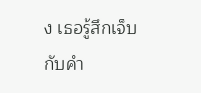ง เธอรู้สึกเจ็บกับคำ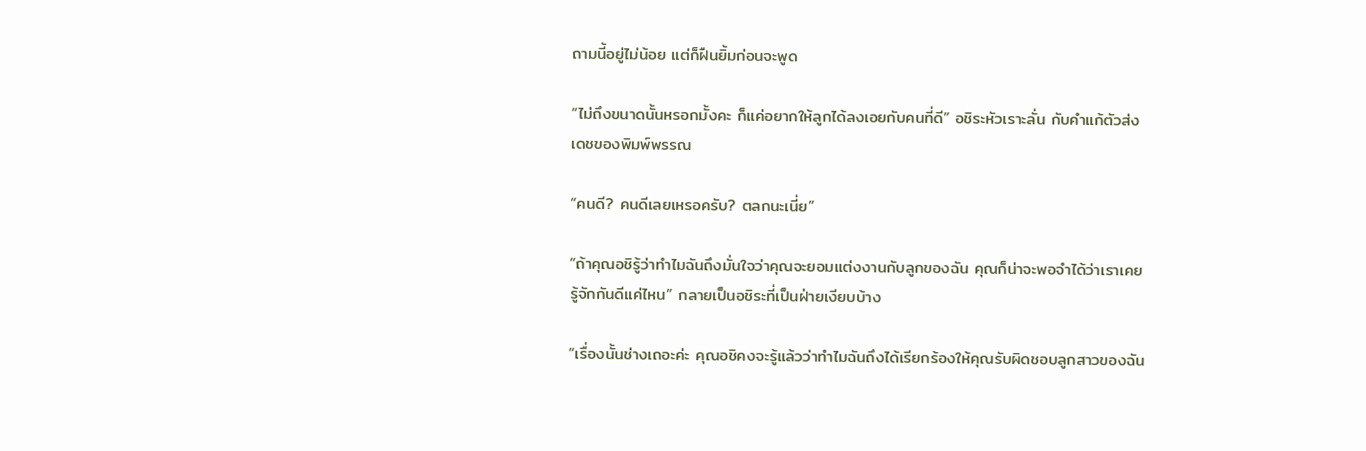ถามนี้อยู่ไม่น้อย แต่ก็ฝืนยิ้มก่อนจะพูด

“ไม่ถึงขนาดนั้นหรอกมั้งคะ ก็แค่อยากให้ลูกได้ลงเอยกับคนที่ดี” อชิระหัวเราะลั่น กับคำแก้ตัวส่งเดชของพิมพ์พรรณ

“คนดี? คนดีเลยเหรอครับ? ตลกนะเนี่ย”

“ถ้าคุณอชิรู้ว่าทำไมฉันถึงมั่นใจว่าคุณจะยอมแต่งงานกับลูกของฉัน คุณก็น่าจะพอจำได้ว่าเราเคยรู้จักกันดีแค่ไหน” กลายเป็นอชิระที่เป็นฝ่ายเงียบบ้าง

“เรื่องนั้นช่างเถอะค่ะ คุณอชิคงจะรู้แล้วว่าทำไมฉันถึงได้เรียกร้องให้คุณรับผิดชอบลูกสาวของฉัน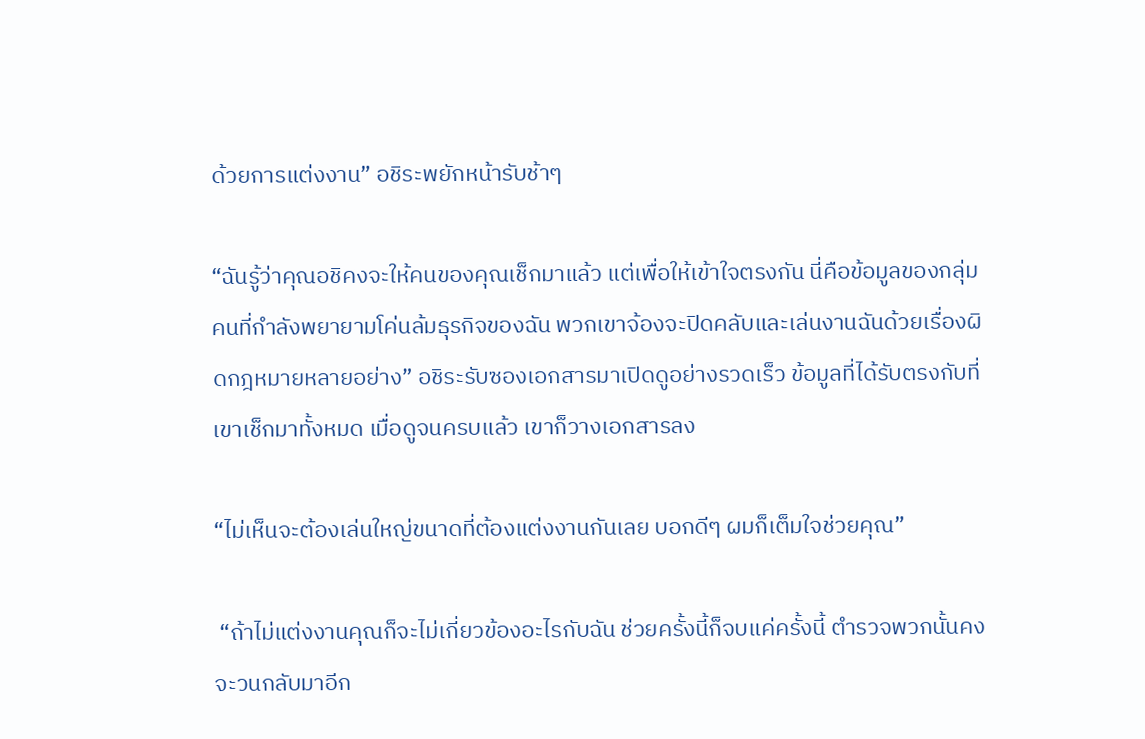ด้วยการแต่งงาน” อชิระพยักหน้ารับช้าๆ

“ฉันรู้ว่าคุณอชิคงจะให้คนของคุณเช็กมาแล้ว แต่เพื่อให้เข้าใจตรงกัน นี่คือข้อมูลของกลุ่มคนที่กำลังพยายามโค่นล้มธุรกิจของฉัน พวกเขาจ้องจะปิดคลับและเล่นงานฉันด้วยเรื่องผิดกฎหมายหลายอย่าง” อชิระรับซองเอกสารมาเปิดดูอย่างรวดเร็ว ข้อมูลที่ได้รับตรงกับที่เขาเช็กมาทั้งหมด เมื่อดูจนครบแล้ว เขาก็วางเอกสารลง

“ไม่เห็นจะต้องเล่นใหญ่ขนาดที่ต้องแต่งงานกันเลย บอกดีๆ ผมก็เต็มใจช่วยคุณ”

 “ถ้าไม่แต่งงานคุณก็จะไม่เกี่ยวข้องอะไรกับฉัน ช่วยครั้งนี้ก็จบแค่ครั้งนี้ ตำรวจพวกนั้นคงจะวนกลับมาอีก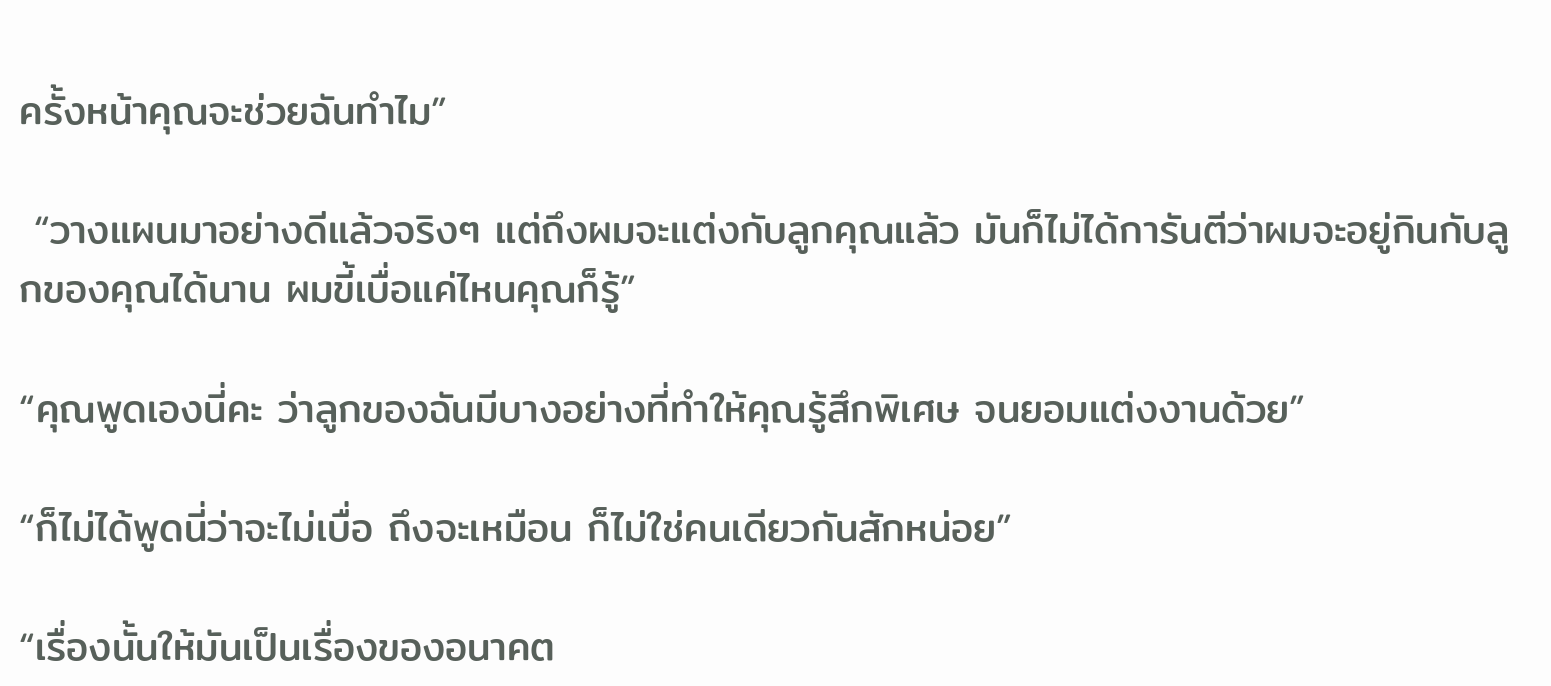ครั้งหน้าคุณจะช่วยฉันทำไม”

 “วางแผนมาอย่างดีแล้วจริงๆ แต่ถึงผมจะแต่งกับลูกคุณแล้ว มันก็ไม่ได้การันตีว่าผมจะอยู่กินกับลูกของคุณได้นาน ผมขี้เบื่อแค่ไหนคุณก็รู้”

“คุณพูดเองนี่คะ ว่าลูกของฉันมีบางอย่างที่ทำให้คุณรู้สึกพิเศษ จนยอมแต่งงานด้วย”

“ก็ไม่ได้พูดนี่ว่าจะไม่เบื่อ ถึงจะเหมือน ก็ไม่ใช่คนเดียวกันสักหน่อย”

“เรื่องนั้นให้มันเป็นเรื่องของอนาคต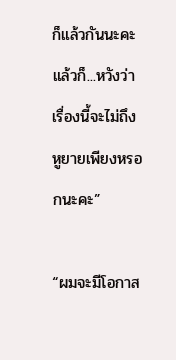ก็แล้วกันนะคะ แล้วก็...หวังว่าเรื่องนี้จะไม่ถึงหูยายเพียงหรอกนะคะ”

“ผมจะมีโอกาส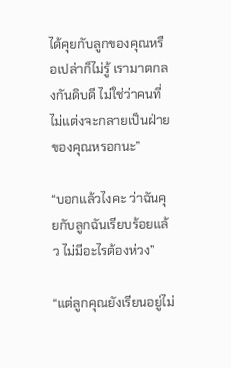ได้คุยกับลูกของคุณหรือเปล่าก็ไม่รู้ เรามาตกลงกันดิบดี ไม่ใช่ว่าคนที่ไม่แต่งจะกลายเป็นฝ่ายของคุณหรอกนะ”

“บอกแล้วไงคะ ว่าฉันคุยกับลูกฉันเรียบร้อยแล้ว ไม่มีอะไรต้องห่วง”

“แต่ลูกคุณยังเรียนอยู่ไม่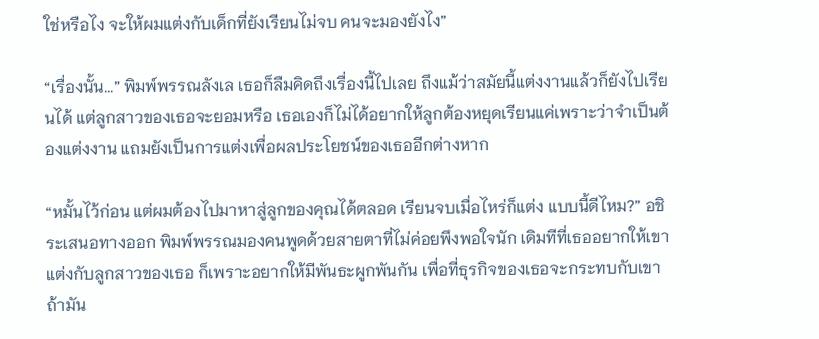ใช่หรือไง จะให้ผมแต่งกับเด็กที่ยังเรียนไม่จบ คนจะมองยังไง”

“เรื่องนั้น...” พิมพ์พรรณลังเล เธอก็ลืมคิดถึงเรื่องนี้ไปเลย ถึงแม้ว่าสมัยนี้แต่งงานแล้วก็ยังไปเรียนได้ แต่ลูกสาวของเธอจะยอมหรือ เธอเองก็ไม่ได้อยากให้ลูกต้องหยุดเรียนแค่เพราะว่าจำเป็นต้องแต่งงาน แถมยังเป็นการแต่งเพื่อผลประโยชน์ของเธออีกต่างหาก

“หมั้นไว้ก่อน แต่ผมต้องไปมาหาสู่ลูกของคุณได้ตลอด เรียนจบเมื่อไหร่ก็แต่ง แบบนี้ดีไหม?” อชิระเสนอทางออก พิมพ์พรรณมองคนพูดด้วยสายตาที่ไม่ค่อยพึงพอใจนัก เดิมทีที่เธออยากให้เขาแต่งกับลูกสาวของเธอ ก็เพราะอยากให้มีพันธะผูกพันกัน เพื่อที่ธุรกิจของเธอจะกระทบกับเขาถ้ามัน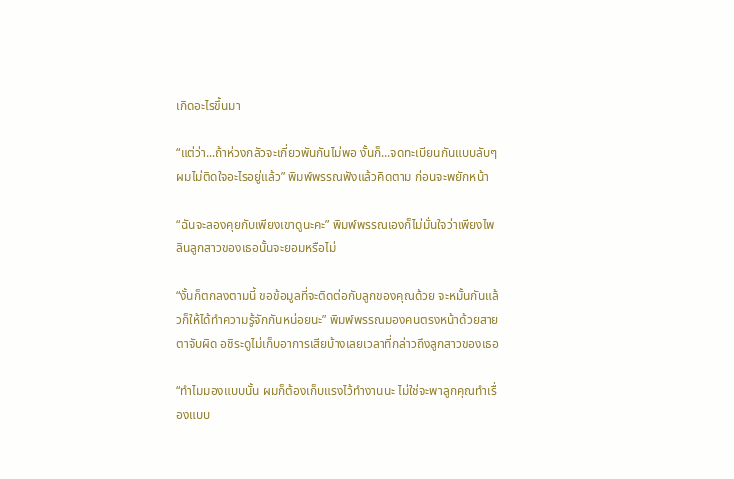เกิดอะไรขึ้นมา

“แต่ว่า...ถ้าห่วงกลัวจะเกี่ยวพันกันไม่พอ งั้นก็...จดทะเบียนกันแบบลับๆ ผมไม่ติดใจอะไรอยู่แล้ว” พิมพ์พรรณฟังแล้วคิดตาม ก่อนจะพยักหน้า

“ฉันจะลองคุยกับเพียงเขาดูนะคะ” พิมพ์พรรณเองก็ไม่มั่นใจว่าเพียงไพลินลูกสาวของเธอนั้นจะยอมหรือไม่

“งั้นก็ตกลงตามนี้ ขอข้อมูลที่จะติดต่อกับลูกของคุณด้วย จะหมั้นกันแล้วก็ให้ได้ทำความรู้จักกันหน่อยนะ” พิมพ์พรรณมองคนตรงหน้าด้วยสายตาจับผิด อชิระดูไม่เก็บอาการเสียบ้างเลยเวลาที่กล่าวถึงลูกสาวของเธอ

“ทำไมมองแบบนั้น ผมก็ต้องเก็บแรงไว้ทำงานนะ ไม่ใช่จะพาลูกคุณทำเรื่องแบบ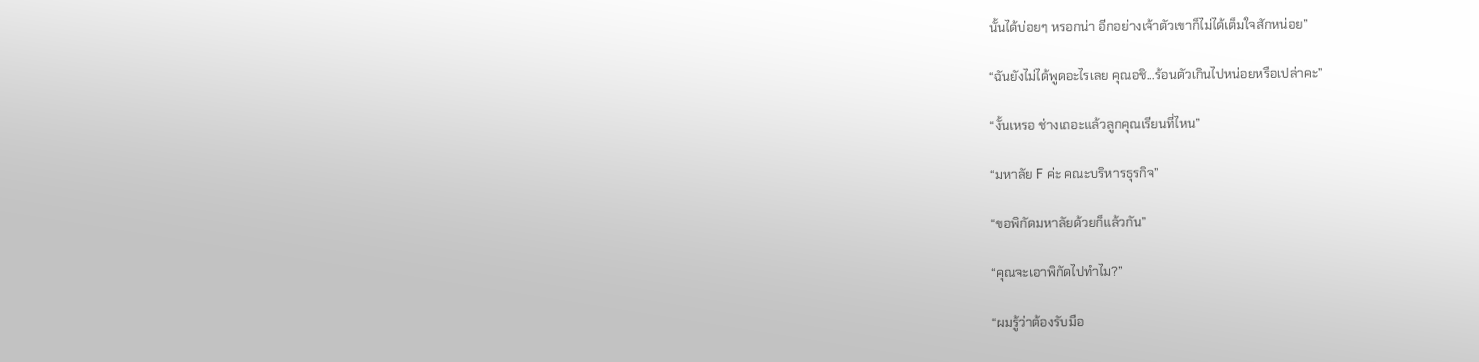นั้นได้บ่อยๆ หรอกน่า อีกอย่างเจ้าตัวเขาก็ไม่ได้เต็มใจสักหน่อย”

“ฉันยังไม่ได้พูดอะไรเลย คุณอชิ...ร้อนตัวเกินไปหน่อยหรือเปล่าคะ”

“งั้นเหรอ ช่างเถอะแล้วลูกคุณเรียนที่ไหน”

“มหาลัย F ค่ะ คณะบริหารธุรกิจ”

“ขอพิกัดมหาลัยด้วยก็แล้วกัน”

“คุณจะเอาพิกัดไปทำไม?”

“ผมรู้ว่าต้องรับมือ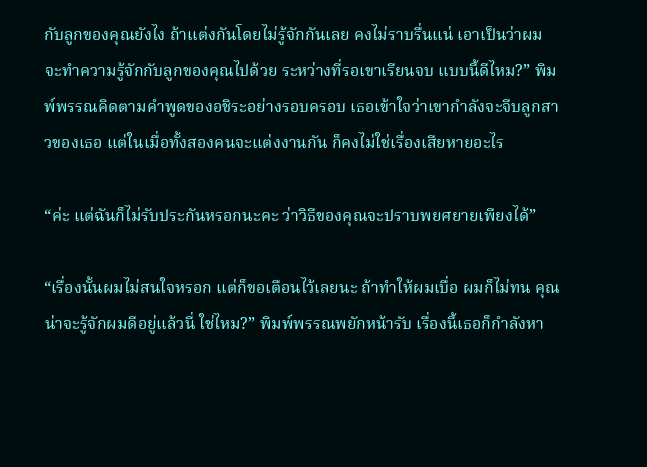กับลูกของคุณยังไง ถ้าแต่งกันโดยไม่รู้จักกันเลย คงไม่ราบรื่นแน่ เอาเป็นว่าผมจะทำความรู้จักกับลูกของคุณไปด้วย ระหว่างที่รอเขาเรียนจบ แบบนี้ดีไหม?” พิมพ์พรรณคิดตามคำพูดของอชิระอย่างรอบครอบ เธอเข้าใจว่าเขากำลังจะจีบลูกสาวของเธอ แต่ในเมื่อทั้งสองคนจะแต่งงานกัน ก็คงไม่ใช่เรื่องเสียหายอะไร

“ค่ะ แต่ฉันก็ไม่รับประกันหรอกนะคะ ว่าวิธีของคุณจะปราบพยศยายเพียงได้”

“เรื่องนั้นผมไม่สนใจหรอก แต่ก็ขอเตือนไว้เลยนะ ถ้าทำให้ผมเบื่อ ผมก็ไม่ทน คุณน่าจะรู้จักผมดีอยู่แล้วนี่ ใช่ไหม?” พิมพ์พรรณพยักหน้ารับ เรื่องนี้เธอก็กำลังหา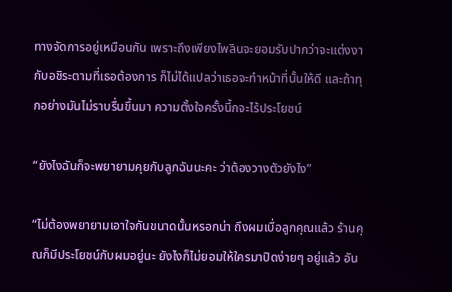ทางจัดการอยู่เหมือนกัน เพราะถึงเพียงไพลินจะยอมรับปากว่าจะแต่งงากับอชิระตามที่เธอต้องการ ก็ไม่ได้แปลว่าเธอจะทำหน้าที่นั้นให้ดี และถ้าทุกอย่างมันไม่ราบรื่นขึ้นมา ความตั้งใจครั้งนี้กจะไร้ประโยชน์

“ยังไงฉันก็จะพยายามคุยกับลูกฉันนะคะ ว่าต้องวางตัวยังไง”

“ไม่ต้องพยายามเอาใจกันขนาดนั้นหรอกน่า ถึงผมเบื่อลูกคุณแล้ว ร้านคุณก็มีประโยชน์กับผมอยู่นะ ยังไงก็ไม่ยอมให้ใครมาปิดง่ายๆ อยู่แล้ว อัน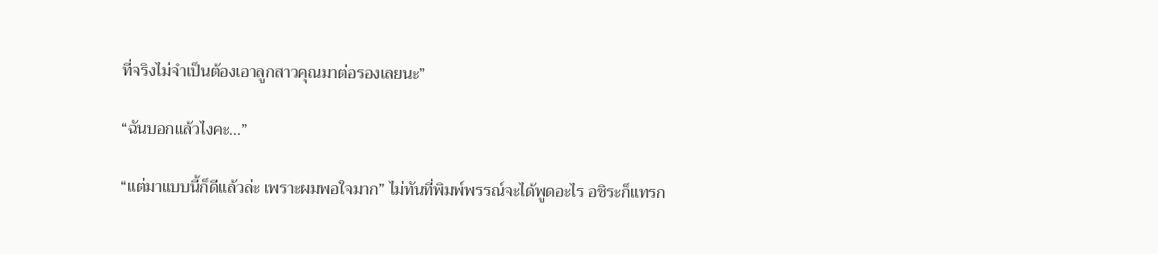ที่จริงไม่จำเป็นต้องเอาลูกสาวคุณมาต่อรองเลยนะ”

“ฉันบอกแล้วไงคะ...”

“แต่มาแบบนี้ก็ดีแล้วล่ะ เพราะผมพอใจมาก” ไม่ทันที่พิมพ์พรรณ์จะได้พูดอะไร อชิระก็แทรก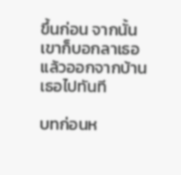ขึ้นก่อน จากนั้นเขาก็บอกลาเธอแล้วออกจากบ้านเธอไปทันที

บทก่อนห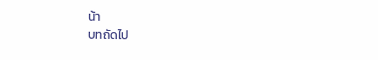น้า
บทถัดไป